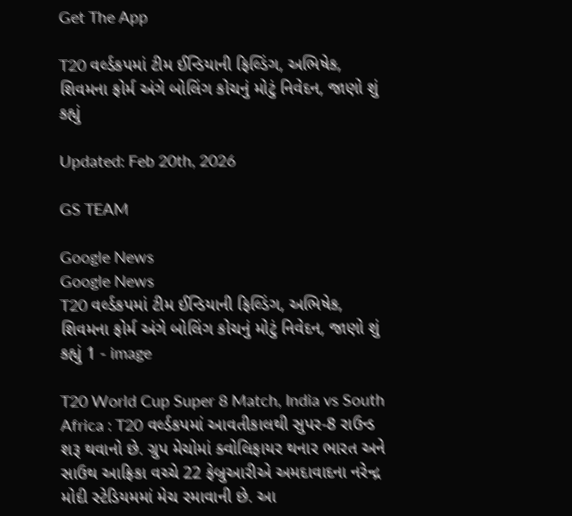Get The App

T20 વર્લ્ડકપમાં ટીમ ઈન્ડિયાની ફિલ્ડિંગ, અભિષેક, શિવમના ફોર્મ અંગે બોલિંગ કોચનું મોટું નિવેદન, જાણો શું કહ્યું

Updated: Feb 20th, 2026

GS TEAM

Google News
Google News
T20 વર્લ્ડકપમાં ટીમ ઈન્ડિયાની ફિલ્ડિંગ, અભિષેક, શિવમના ફોર્મ અંગે બોલિંગ કોચનું મોટું નિવેદન, જાણો શું કહ્યું 1 - image

T20 World Cup Super 8 Match, India vs South Africa : T20 વર્લ્ડકપમાં આવતીકાલથી સુપર-8 રાઉન્ડ શરૂ થવાનો છે. ગ્રુપ મેચોમાં ક્વોલિફાયર થનાર ભારત અને સાઉથ આફ્રિકા વચ્ચે 22 ફેબ્રુઆરીએ અમદાવાદના નરેન્દ્ર મોદી સ્ટેડિયમમાં મેચ રમાવાની છે. આ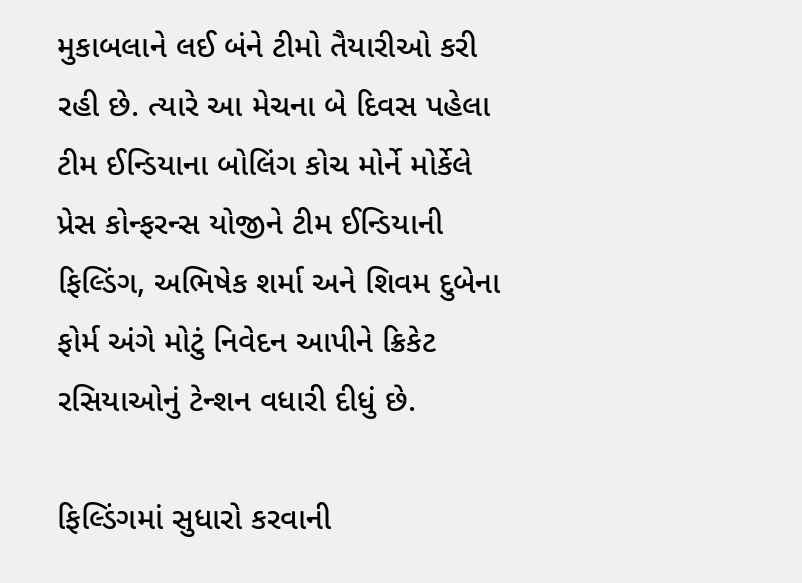મુકાબલાને લઈ બંને ટીમો તૈયારીઓ કરી રહી છે. ત્યારે આ મેચના બે દિવસ પહેલા ટીમ ઈન્ડિયાના બોલિંગ કોચ મોર્ને મોર્કેલે પ્રેસ કોન્ફરન્સ યોજીને ટીમ ઈન્ડિયાની ફિલ્ડિંગ, અભિષેક શર્મા અને શિવમ દુબેના ફોર્મ અંગે મોટું નિવેદન આપીને ક્રિકેટ રસિયાઓનું ટેન્શન વધારી દીધું છે.

ફિલ્ડિંગમાં સુધારો કરવાની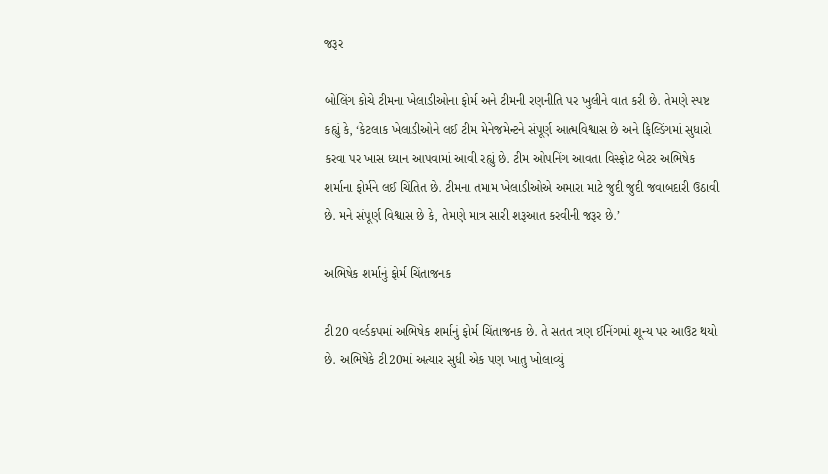જરૂર

બોલિંગ કોચે ટીમના ખેલાડીઓના ફોર્મ અને ટીમની રણનીતિ પર ખુલીને વાત કરી છે. તેમણે સ્પષ્ટ કહ્યું કે, ‘કેટલાક ખેલાડીઓને લઈ ટીમ મેનેજમેન્ટને સંપૂર્ણ આત્મવિશ્વાસ છે અને ફિલ્ડિંગમાં સુધારો કરવા પર ખાસ ધ્યાન આપવામાં આવી રહ્યું છે. ટીમ ઓપનિંગ આવતા વિસ્ફોટ બેટર અભિષેક શર્માના ફોર્મને લઈ ચિંતિત છે. ટીમના તમામ ખેલાડીઓએ અમારા માટે જુદી જુદી જવાબદારી ઉઠાવી છે. મને સંપૂર્ણ વિશ્વાસ છે કે, તેમણે માત્ર સારી શરૂઆત કરવીની જરૂર છે.’

અભિષેક શર્માનું ફોર્મ ચિંતાજનક

ટી20 વર્લ્ડકપમાં અભિષેક શર્માનું ફોર્મ ચિંતાજનક છે. તે સતત ત્રણ ઈનિંગમાં શૂન્ય પર આઉટ થયો છે. અભિષેકે ટી20માં અત્યાર સુધી એક પણ ખાતુ ખોલાવ્યું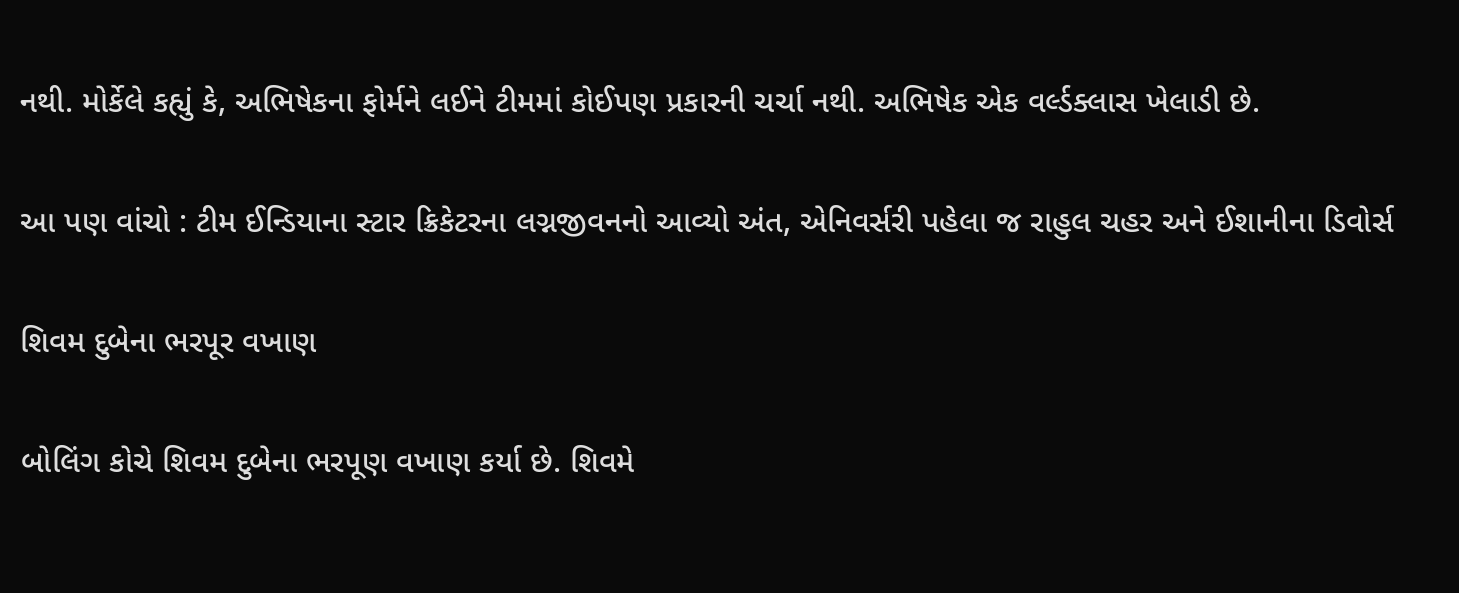નથી. મોર્કેલે કહ્યું કે, અભિષેકના ફોર્મને લઈને ટીમમાં કોઈપણ પ્રકારની ચર્ચા નથી. અભિષેક એક વર્લ્ડક્લાસ ખેલાડી છે.

આ પણ વાંચો : ટીમ ઈન્ડિયાના સ્ટાર ક્રિકેટરના લગ્નજીવનનો આવ્યો અંત, એનિવર્સરી પહેલા જ રાહુલ ચહર અને ઈશાનીના ડિવોર્સ

શિવમ દુબેના ભરપૂર વખાણ

બોલિંગ કોચે શિવમ દુબેના ભરપૂણ વખાણ કર્યા છે. શિવમે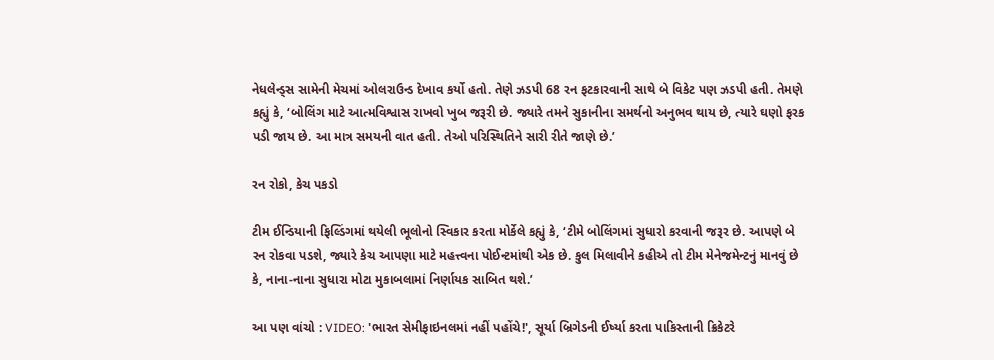નેધલેન્ડ્સ સામેની મેચમાં ઓલરાઉન્ડ દેખાવ કર્યો હતો. તેણે ઝડપી 68 રન ફટકારવાની સાથે બે વિકેટ પણ ઝડપી હતી. તેમણે કહ્યું કે, ‘બોલિંગ માટે આત્મવિશ્વાસ રાખવો ખુબ જરૂરી છે. જ્યારે તમને સુકાનીના સમર્થનો અનુભવ થાય છે, ત્યારે ઘણો ફરક પડી જાય છે. આ માત્ર સમયની વાત હતી. તેઓ પરિસ્થિતિને સારી રીતે જાણે છે.’

રન રોકો, કેચ પકડો

ટીમ ઈન્ડિયાની ફિલ્ડિંગમાં થયેલી ભૂલોનો સ્વિકાર કરતા મોર્કેલે કહ્યું કે, ‘ટીમે બોલિંગમાં સુધારો કરવાની જરૂર છે. આપણે બે રન રોકવા પડશે, જ્યારે કેચ આપણા માટે મહત્ત્વના પોઈન્ટમાંથી એક છે. કુલ મિલાવીને કહીએ તો ટીમ મેનેજમેન્ટનું માનવું છે કે, નાના-નાના સુધારા મોટા મુકાબલામાં નિર્ણાયક સાબિત થશે.’

આ પણ વાંચો : VIDEO: 'ભારત સેમીફાઇનલમાં નહીં પહોંચે!', સૂર્યા બ્રિગેડની ઈર્ષ્યા કરતા પાકિસ્તાની ક્રિકેટરે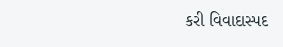કરી વિવાદાસ્પદ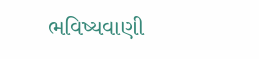ભવિષ્યવાણી